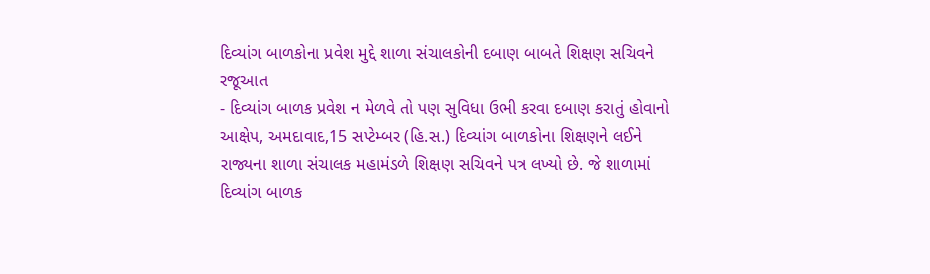દિવ્યાંગ બાળકોના પ્રવેશ મુદ્દે શાળા સંચાલકોની દબાણ બાબતે શિક્ષણ સચિવને રજૂઆત
- દિવ્યાંગ બાળક પ્રવેશ ન મેળવે તો પણ સુવિધા ઉભી કરવા દબાણ કરાતું હોવાનો આક્ષેપ, અમદાવાદ,15 સપ્ટેમ્બર (હિ.સ.) દિવ્યાંગ બાળકોના શિક્ષણને લઈને રાજ્યના શાળા સંચાલક મહામંડળે શિક્ષણ સચિવને પત્ર લખ્યો છે. જે શાળામાં દિવ્યાંગ બાળક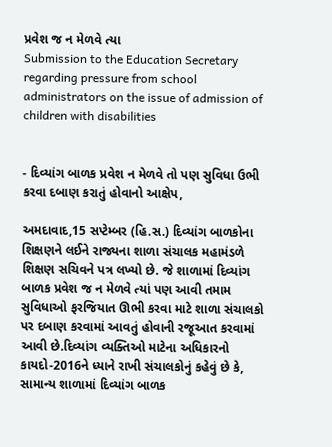પ્રવેશ જ ન મેળવે ત્યા
Submission to the Education Secretary regarding pressure from school administrators on the issue of admission of children with disabilities


- દિવ્યાંગ બાળક પ્રવેશ ન મેળવે તો પણ સુવિધા ઉભી કરવા દબાણ કરાતું હોવાનો આક્ષેપ,

અમદાવાદ,15 સપ્ટેમ્બર (હિ.સ.) દિવ્યાંગ બાળકોના શિક્ષણને લઈને રાજ્યના શાળા સંચાલક મહામંડળે શિક્ષણ સચિવને પત્ર લખ્યો છે. જે શાળામાં દિવ્યાંગ બાળક પ્રવેશ જ ન મેળવે ત્યાં પણ આવી તમામ સુવિધાઓ ફરજિયાત ઊભી કરવા માટે શાળા સંચાલકો પર દબાણ કરવામાં આવતું હોવાની રજૂઆત કરવામાં આવી છે.દિવ્યાંગ વ્યક્તિઓ માટેના અધિકારનો કાયદો-2016ને ધ્યાને રાખી સંચાલકોનું કહેવું છે કે, સામાન્ય શાળામાં દિવ્યાંગ બાળક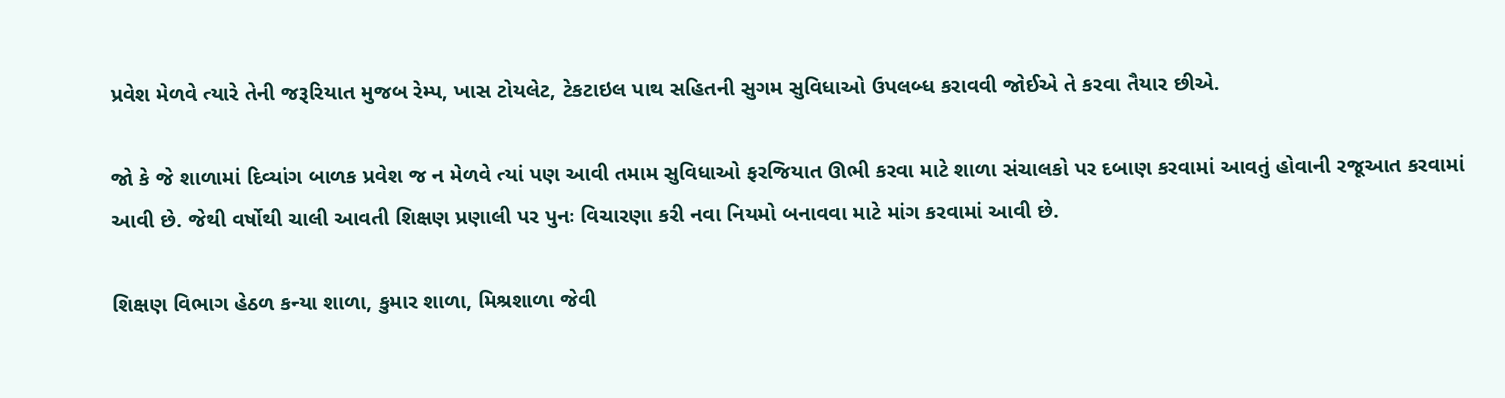પ્રવેશ મેળવે ત્યારે તેની જરૂરિયાત મુજબ રેમ્પ, ખાસ ટોયલેટ, ટેકટાઇલ પાથ સહિતની સુગમ સુવિધાઓ ઉપલબ્ધ કરાવવી જોઈએ તે કરવા તૈયાર છીએ.

જો કે જે શાળામાં દિવ્યાંગ બાળક પ્રવેશ જ ન મેળવે ત્યાં પણ આવી તમામ સુવિધાઓ ફરજિયાત ઊભી કરવા માટે શાળા સંચાલકો પર દબાણ કરવામાં આવતું હોવાની રજૂઆત કરવામાં આવી છે. જેથી વર્ષોથી ચાલી આવતી શિક્ષણ પ્રણાલી પર પુનઃ વિચારણા કરી નવા નિયમો બનાવવા માટે માંગ કરવામાં આવી છે.

શિક્ષણ વિભાગ હેઠળ કન્યા શાળા, કુમાર શાળા, મિશ્રશાળા જેવી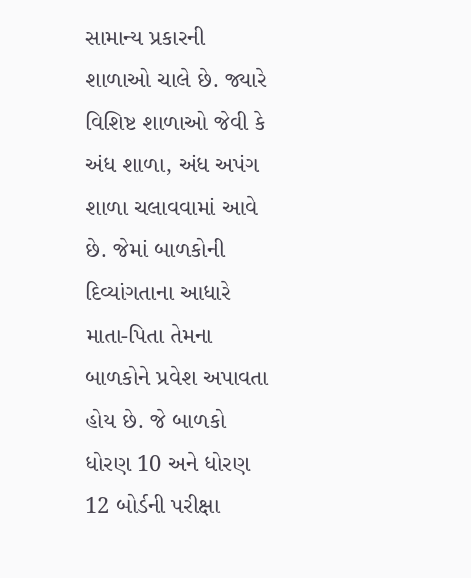સામાન્ય પ્રકારની શાળાઓ ચાલે છે. જ્યારે વિશિષ્ટ શાળાઓ જેવી કે અંધ શાળા, અંધ અપંગ શાળા ચલાવવામાં આવે છે. જેમાં બાળકોની દિવ્યાંગતાના આધારે માતા-પિતા તેમના બાળકોને પ્રવેશ અપાવતા હોય છે. જે બાળકો ધોરણ 10 અને ધોરણ 12 બોર્ડની પરીક્ષા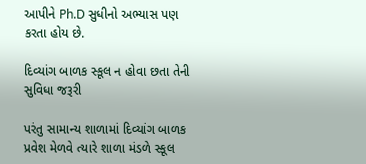આપીને Ph.D સુધીનો અભ્યાસ પણ કરતા હોય છે.

દિવ્યાંગ બાળક સ્કૂલ ન હોવા છતા તેની સુવિધા જરૂરી

પરંતુ સામાન્ય શાળામાં દિવ્યાંગ બાળક પ્રવેશ મેળવે ત્યારે શાળા મંડળે સ્કૂલ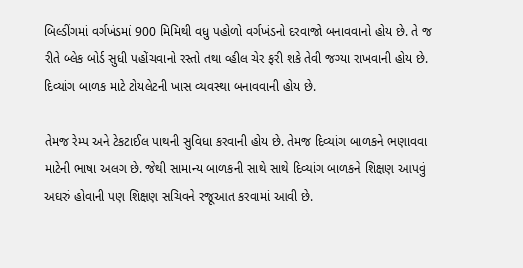બિલ્ડીંગમાં વર્ગખંડમાં 900 મિમિથી વધુ પહોળો વર્ગખંડનો દરવાજો બનાવવાનો હોય છે. તે જ રીતે બ્લેક બોર્ડ સુધી પહોંચવાનો રસ્તો તથા વ્હીલ ચેર ફરી શકે તેવી જગ્યા રાખવાની હોય છે. દિવ્યાંગ બાળક માટે ટોયલેટની ખાસ વ્યવસ્થા બનાવવાની હોય છે.

તેમજ રેમ્પ અને ટેકટાઈલ પાથની સુવિધા કરવાની હોય છે. તેમજ દિવ્યાંગ બાળકને ભણાવવા માટેની ભાષા અલગ છે. જેથી સામાન્ય બાળકની સાથે સાથે દિવ્યાંગ બાળકને શિક્ષણ આપવું અઘરું હોવાની પણ શિક્ષણ સચિવને રજૂઆત કરવામાં આવી છે.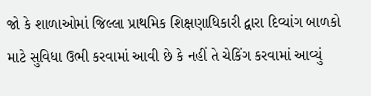જો કે શાળાઓમાં જિલ્લા પ્રાથમિક શિક્ષણાધિકારી દ્વારા દિવ્યાંગ બાળકો માટે સુવિધા ઉભી કરવામાં આવી છે કે નહીં તે ચેકિંગ કરવામાં આવ્યું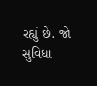રહ્યું છે. જો સુવિધા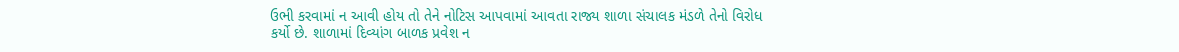ઉભી કરવામાં ન આવી હોય તો તેને નોટિસ આપવામાં આવતા રાજ્ય શાળા સંચાલક મંડળે તેનો વિરોધ કર્યો છે. શાળામાં દિવ્યાંગ બાળક પ્રવેશ ન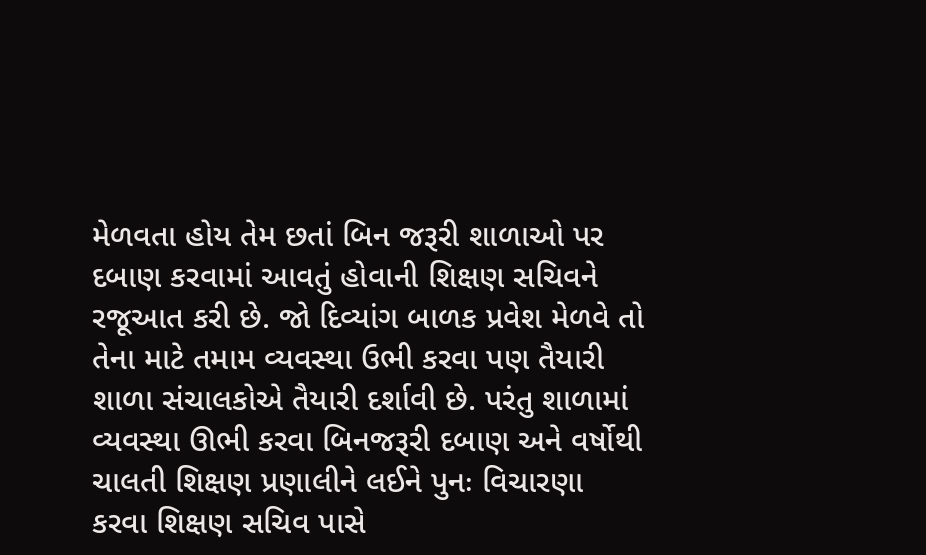મેળવતા હોય તેમ છતાં બિન જરૂરી શાળાઓ પર દબાણ કરવામાં આવતું હોવાની શિક્ષણ સચિવને રજૂઆત કરી છે. જો દિવ્યાંગ બાળક પ્રવેશ મેળવે તો તેના માટે તમામ વ્યવસ્થા ઉભી કરવા પણ તૈયારી શાળા સંચાલકોએ તૈયારી દર્શાવી છે. પરંતુ શાળામાં વ્યવસ્થા ઊભી કરવા બિનજરૂરી દબાણ અને વર્ષોથી ચાલતી શિક્ષણ પ્રણાલીને લઈને પુનઃ વિચારણા કરવા શિક્ષણ સચિવ પાસે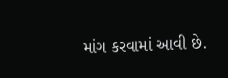માંગ કરવામાં આવી છે.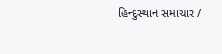હિન્દુસ્થાન સમાચાર /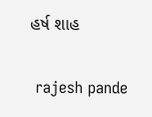હર્ષ શાહ


 rajesh pande